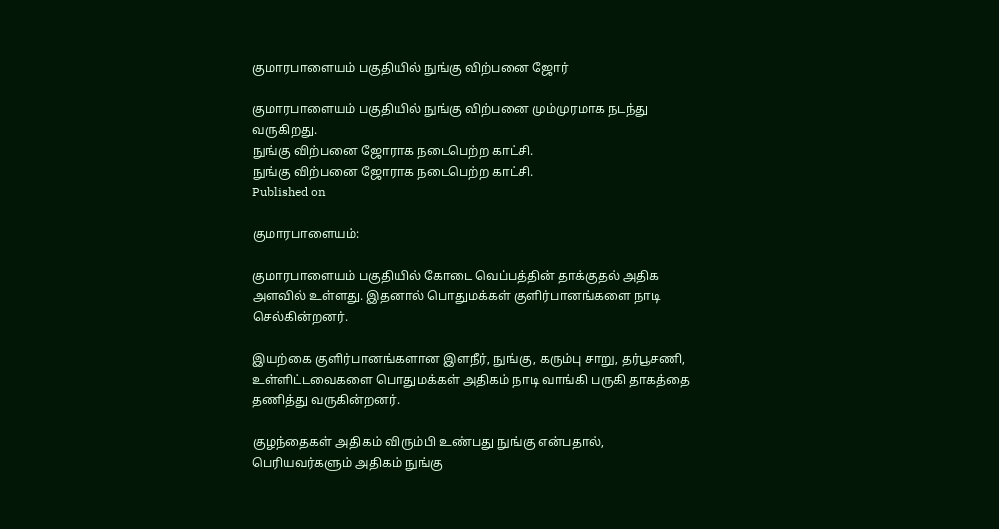குமாரபாளையம் பகுதியில் நுங்கு விற்பனை ஜோர்

குமாரபாளையம் பகுதியில் நுங்கு விற்பனை மும்முரமாக நடந்து வருகிறது.
நுங்கு விற்பனை ஜோராக நடைபெற்ற காட்சி.
நுங்கு விற்பனை ஜோராக நடைபெற்ற காட்சி.
Published on

குமாரபாளையம்:

குமாரபாளையம் பகுதியில் கோடை வெப்பத்தின் தாக்குதல் அதிக அளவில் உள்ளது. இதனால் பொதுமக்கள் குளிர்பானங்களை நாடி செல்கின்றனர்.

இயற்கை குளிர்பானங்களான இளநீர், நுங்கு, கரும்பு சாறு, தர்பூசணி, உள்ளிட்டவைகளை பொதுமக்கள் அதிகம் நாடி வாங்கி பருகி தாகத்தை தணித்து வருகின்றனர்.

குழந்தைகள் அதிகம் விரும்பி உண்பது நுங்கு என்பதால், பெரியவர்களும் அதிகம் நுங்கு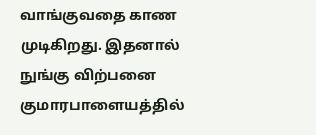வாங்குவதை காண முடிகிறது. இதனால் நுங்கு விற்பனை குமாரபாளையத்தில்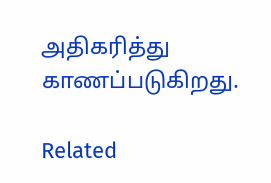அதிகரித்து காணப்படுகிறது.

Related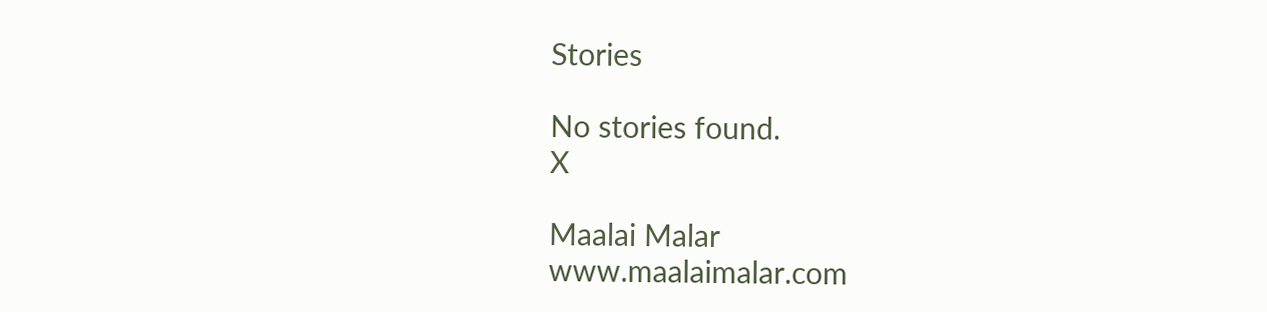Stories

No stories found.
X

Maalai Malar
www.maalaimalar.com